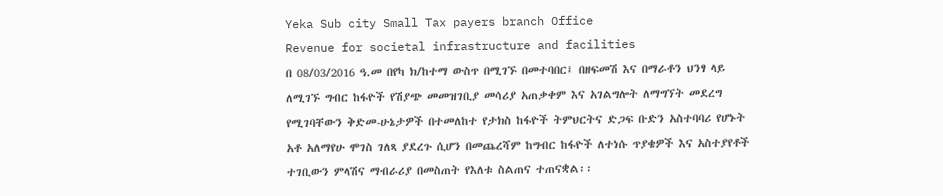Yeka Sub city Small Tax payers branch Office
Revenue for societal infrastructure and facilities
በ 08/03/2016 ዓ.መ በየካ ክ/ከተማ ውስጥ በሚገኙ በመተባበር፤ በዘፍመሽ እና በማራቶን ህንፃ ላይ ለሚገኙ ግብር ከፋዮች የሽያጭ መመዝገቢያ መሳሪያ አጠቃቀም እና አገልግሎት ለማግኘት መደረግ የሚገባቸውን ቅድመ-ሁኔታዎች በተመለከተ የታክስ ከፋዮች ትምህርትና ድጋፍ ቡድን አስተባባሪ የሆኑት አቶ አለማየሁ ሞገስ ገለጻ ያደረጉ ሲሆን በመጨረሻም ከግብር ከፋዮች ለተነሱ ጥያቄዎች እና አስተያየቶች ተገቢውን ምላሽና ማብራሪያ በመስጠት የእለቱ ስልጠና ተጠናቋል፡፡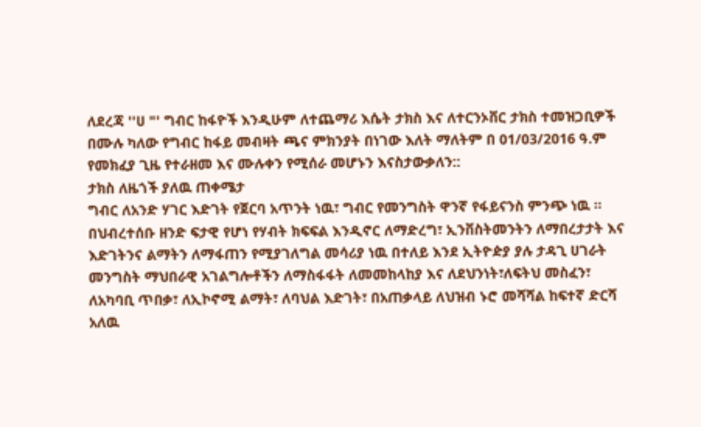ለደረጃ ''ሀ "' ግብር ከፋዮች እንዲሁም ለተጨማሪ እሴት ታክስ እና ለተርንኦቨር ታክስ ተመዝጋቢዎች በሙሉ ካለው የግብር ከፋይ መብዛት ጫና ምክንያት በነገው እለት ማለትም በ 01/03/2016 ዓ.ም የመክፈያ ጊዜ የተራዘመ እና ሙሉቀን የሚሰራ መሆኑን እናስታውቃለን::
ታክስ ለዜጎች ያለዉ ጠቀሜታ
ግብር ለአንድ ሃገር እድገት የጀርባ አጥንት ነዉ፣ ግብር የመንግስት ዋንኛ የፋይናንስ ምንጭ ነዉ ፡፡ በህብረተሰቡ ዘንድ ፍታዊ የሆነ የሃብት ክፍፍል እንዲኖር ለማድረግ፣ ኢንቨስትመንትን ለማበረታታት እና እድገትንና ልማትን ለማፋጠን የሚያገለግል መሳሪያ ነዉ በተለይ እንደ ኢትዮዽያ ያሉ ታዳጊ ሀገራት መንግስት ማህበራዊ አገልግሎቶችን ለማስፋፋት ለመመከላከያ እና ለደህንነት፣ለፍትህ መስፈን፣ ለአካባቢ ጥበቃ፣ ለኢኮኖሚ ልማት፣ ለባህል እድገት፣ በአጠቃላይ ለህዝብ ኑሮ መሻሻል ከፍተኛ ድርሻ አለዉ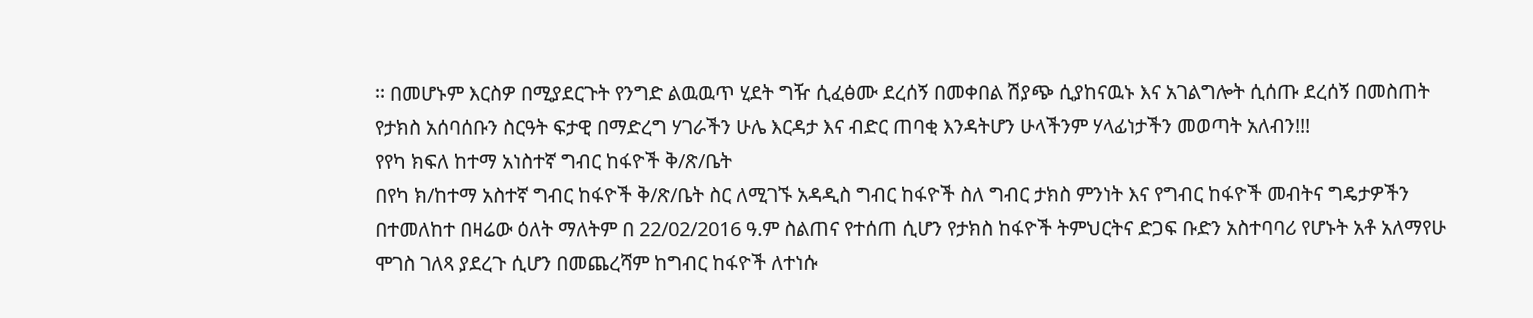፡፡ በመሆኑም እርስዎ በሚያደርጉት የንግድ ልዉዉጥ ሂደት ግዥ ሲፈፅሙ ደረሰኝ በመቀበል ሽያጭ ሲያከናዉኑ እና አገልግሎት ሲሰጡ ደረሰኝ በመስጠት የታክስ አሰባሰቡን ስርዓት ፍታዊ በማድረግ ሃገራችን ሁሌ እርዳታ እና ብድር ጠባቂ እንዳትሆን ሁላችንም ሃላፊነታችን መወጣት አለብን!!!
የየካ ክፍለ ከተማ አነስተኛ ግብር ከፋዮች ቅ/ጽ/ቤት
በየካ ክ/ከተማ አስተኛ ግብር ከፋዮች ቅ/ጽ/ቤት ስር ለሚገኙ አዳዲስ ግብር ከፋዮች ስለ ግብር ታክስ ምንነት እና የግብር ከፋዮች መብትና ግዴታዎችን በተመለከተ በዛሬው ዕለት ማለትም በ 22/02/2016 ዓ.ም ስልጠና የተሰጠ ሲሆን የታክስ ከፋዮች ትምህርትና ድጋፍ ቡድን አስተባባሪ የሆኑት አቶ አለማየሁ ሞገስ ገለጻ ያደረጉ ሲሆን በመጨረሻም ከግብር ከፋዮች ለተነሱ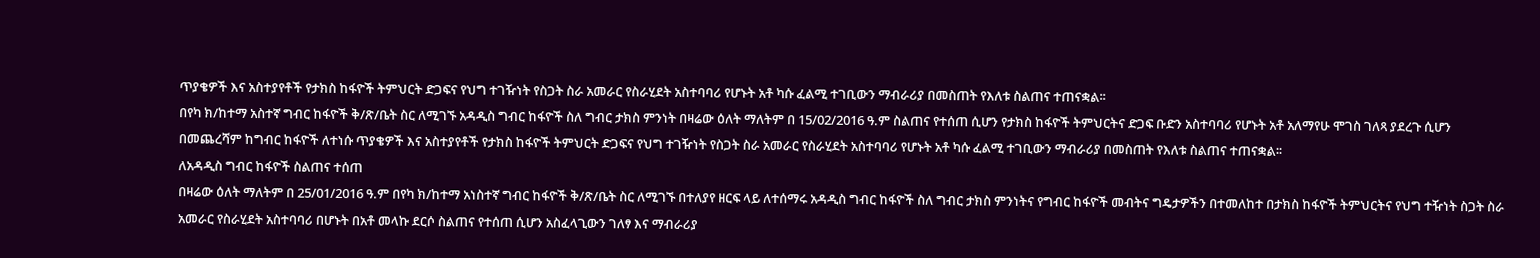ጥያቄዎች እና አስተያየቶች የታክስ ከፋዮች ትምህርት ድጋፍና የህግ ተገዥነት የስጋት ስራ አመራር የስራሂደት አስተባባሪ የሆኑት አቶ ካሱ ፈልሚ ተገቢውን ማብራሪያ በመስጠት የእለቱ ስልጠና ተጠናቋል፡፡
በየካ ክ/ከተማ አስተኛ ግብር ከፋዮች ቅ/ጽ/ቤት ስር ለሚገኙ አዳዲስ ግብር ከፋዮች ስለ ግብር ታክስ ምንነት በዛሬው ዕለት ማለትም በ 15/02/2016 ዓ.ም ስልጠና የተሰጠ ሲሆን የታክስ ከፋዮች ትምህርትና ድጋፍ ቡድን አስተባባሪ የሆኑት አቶ አለማየሁ ሞገስ ገለጻ ያደረጉ ሲሆን በመጨረሻም ከግብር ከፋዮች ለተነሱ ጥያቄዎች እና አስተያየቶች የታክስ ከፋዮች ትምህርት ድጋፍና የህግ ተገዥነት የስጋት ስራ አመራር የስራሂደት አስተባባሪ የሆኑት አቶ ካሱ ፈልሚ ተገቢውን ማብራሪያ በመስጠት የእለቱ ስልጠና ተጠናቋል፡፡
ለአዳዲስ ግብር ከፋዮች ስልጠና ተሰጠ
በዛሬው ዕለት ማለትም በ 25/01/2016 ዓ.ም በየካ ክ/ከተማ አነስተኛ ግብር ከፋዮች ቅ/ጽ/ቤት ስር ለሚገኙ በተለያየ ዘርፍ ላይ ለተሰማሩ አዳዲስ ግብር ከፋዮች ስለ ግብር ታክስ ምንነትና የግብር ከፋዮች መብትና ግዴታዎችን በተመለከተ በታክስ ከፋዮች ትምህርትና የህግ ተዥነት ስጋት ስራ አመራር የስራሂደት አስተባባሪ በሆኑት በአቶ መላኩ ደርሶ ስልጠና የተሰጠ ሲሆን አስፈላጊውን ገለፃ እና ማብራሪያ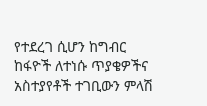የተደረገ ሲሆን ከግብር ከፋዮች ለተነሱ ጥያቄዎችና አስተያየቶች ተገቢውን ምላሽ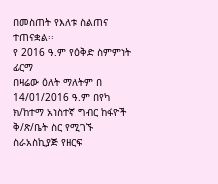በመስጠት የእለቱ ስልጠና ተጠናቋል፡፡
የ 2016 ዓ.ም የዕቅድ ስምምነት ፊርማ
በዛሬው ዕለት ማለትም በ 14/01/2016 ዓ.ም በየካ ክ/ከተማ አነስተኛ ግብር ከፋዮች ቅ/ጽ/ቤት ስር የሚገኙ ስራአስኪያጅ የዘርፍ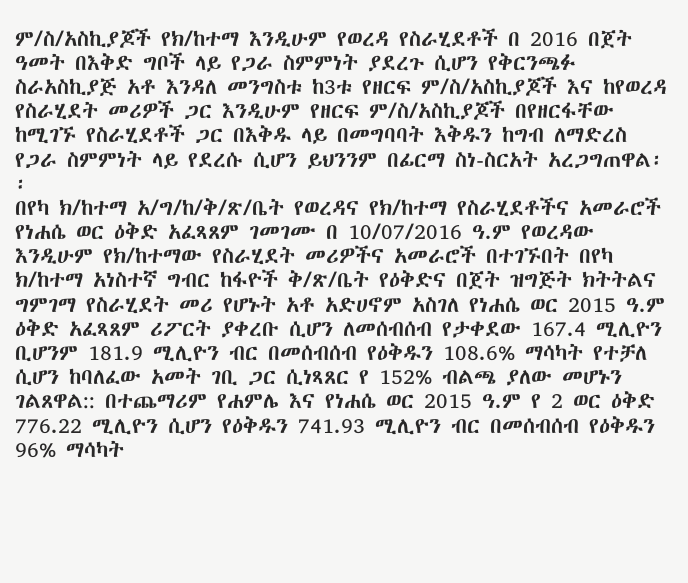ም/ስ/አስኪያጆች የክ/ከተማ እንዲሁም የወረዳ የስራሂደቶች በ 2016 በጀት ዓመት በእቅድ ግቦች ላይ የጋራ ስምምነት ያደረጉ ሲሆን የቅርንጫፉ ስራአስኪያጅ አቶ እንዳለ መንግስቱ ከ3ቱ የዘርፍ ም/ስ/አስኪያጆች እና ከየወረዳ የስራሂደት መሪዎች ጋር እንዲሁም የዘርፍ ም/ስ/አስኪያጆች በየዘርፋቸው ከሚገኙ የስራሂደቶች ጋር በእቅዱ ላይ በመግባባት እቅዱን ከግብ ለማድረስ የጋራ ስምምነት ላይ የደረሱ ሲሆን ይህንንም በፊርማ ስነ-ስርአት አረጋግጠዋል፡፡
በየካ ክ/ከተማ አ/ግ/ከ/ቅ/ጽ/ቤት የወረዳና የክ/ከተማ የስራሂደቶችና አመራሮች የነሐሴ ወር ዕቅድ አፈጻጸም ገመገሙ በ 10/07/2016 ዓ.ም የወረዳው እንዲሁም የክ/ከተማው የስራሂደት መሪዎችና አመራሮች በተገኙበት በየካ ክ/ከተማ አነስተኛ ግብር ከፋዮች ቅ/ጽ/ቤት የዕቅድና በጀት ዝግጅት ክትትልና ግምገማ የስራሂደት መሪ የሆኑት አቶ አድሀኖም አስገለ የነሐሴ ወር 2015 ዓ.ም ዕቅድ አፈጻጸም ሪፖርት ያቀረቡ ሲሆን ለመሰብሰብ የታቀደው 167.4 ሚሊዮን ቢሆንም 181.9 ሚሊዮን ብር በመሰብሰብ የዕቅዱን 108.6% ማሳካት የተቻለ ሲሆን ከባለፈው አመት ገቢ ጋር ሲነጻጸር የ 152% ብልጫ ያለው መሆኑን ገልጸዋል:: በተጨማሪም የሐምሌ እና የነሐሴ ወር 2015 ዓ.ም የ 2 ወር ዕቅድ 776.22 ሚሊዮን ሲሆን የዕቅዱን 741.93 ሚሊዮን ብር በመሰብሰብ የዕቅዱን 96% ማሳካት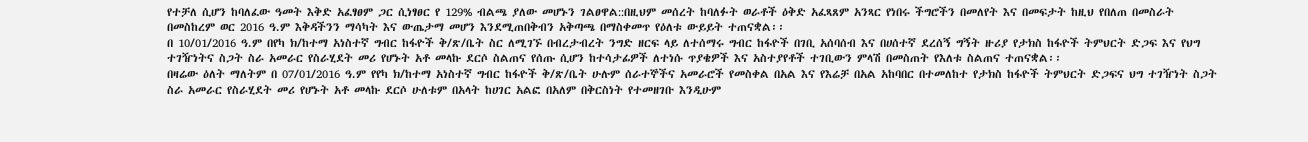የተቻለ ሲሆን ከባለፈው ዓመት እቅድ አፈፃፀም ጋር ሲነፃፀር የ 129% ብልጫ ያለው መሆኑን ገልፀዋል::በዚህም መሰረት ከባለፉት ወራቶች ዕቅድ አፈጻጸም አንጻር የነበሩ ችግሮችን በመለየት እና በመፍታት ከዚህ የበለጠ በመስራት በመስከረም ወር 2016 ዓ.ም እቅዳችንን ማሳካት እና ውጤታማ መሆን እንደሚጠበቅብን አቅጣጫ በማስቀመጥ የዕለቱ ውይይት ተጠናቋል፡፡
በ 10/01/2016 ዓ.ም በየካ ክ/ከተማ አነስተኛ ግብር ከፋዮች ቅ/ጽ/ቤት ስር ለሚገኙ በብረታብረት ንግድ ዘርፍ ላይ ለተሰማሩ ግብር ከፋዮች በገቢ አሰባሰብ እና በሀሰተኛ ደረሰኝ ግኝት ዙሪያ የታክስ ከፋዮች ትምህርት ድጋፍ እና የህግ ተገዥነትና ስጋት ስራ አመራር የስራሂደት መሪ የሆኑት አቶ መላኩ ደርሶ ስልጠና የሰጡ ሲሆን ከተሳታፊዎች ለተነሱ ጥያቄዎች እና አስተያየቶች ተገቢውን ምላሽ በመስጠት የእለቱ ስልጠና ተጠናቋል፡፡
በዛሬው ዕለት ማለትም በ 07/01/2016 ዓ.ም የየካ ክ/ከተማ አነስተኛ ግብር ከፋዮች ቅ/ጽ/ቤት ሁሉም ሰራተኞችና አመራሮች የመስቀል በአል እና የእሬቻ በአል አከባበር በተመለከተ የታክስ ከፋዮች ትምህርት ድጋፍና ህግ ተገዥነት ስጋት ስራ አመራር የስራሂደት መሪ የሆኑት አቶ መላኩ ደርሶ ሁለቱም በአላት ከሀገር አልፎ በአለም በቅርስነት የተመዘገቡ እንዲሁም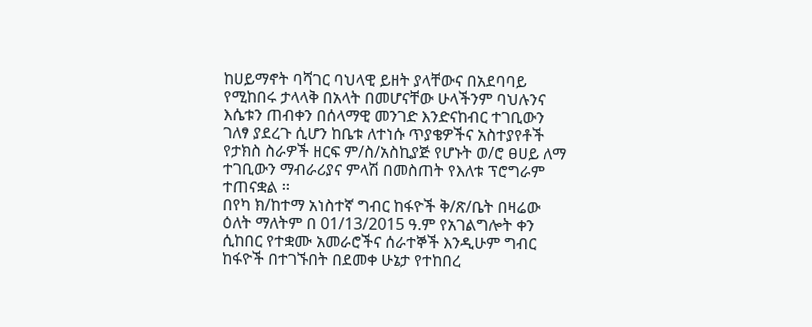ከሀይማኖት ባሻገር ባህላዊ ይዘት ያላቸውና በአደባባይ የሚከበሩ ታላላቅ በአላት በመሆናቸው ሁላችንም ባህሉንና እሴቱን ጠብቀን በሰላማዊ መንገድ እንድናከብር ተገቢውን ገለፃ ያደረጉ ሲሆን ከቤቱ ለተነሱ ጥያቄዎችና አስተያየቶች የታክስ ስራዎች ዘርፍ ም/ስ/አስኪያጅ የሆኑት ወ/ሮ ፀሀይ ለማ ተገቢውን ማብራሪያና ምላሽ በመስጠት የእለቱ ፕሮግራም ተጠናቋል ፡፡
በየካ ክ/ከተማ አነስተኛ ግብር ከፋዮች ቅ/ጽ/ቤት በዛሬው ዕለት ማለትም በ 01/13/2015 ዓ.ም የአገልግሎት ቀን ሲከበር የተቋሙ አመራሮችና ሰራተኞች እንዲሁም ግብር ከፋዮች በተገኙበት በደመቀ ሁኔታ የተከበረ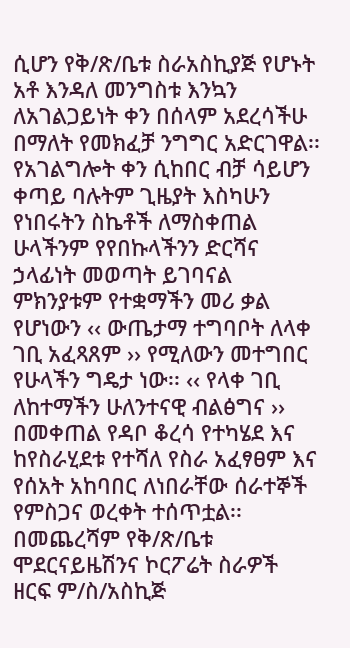ሲሆን የቅ/ጽ/ቤቱ ስራአስኪያጅ የሆኑት አቶ እንዳለ መንግስቱ እንኳን ለአገልጋይነት ቀን በሰላም አደረሳችሁ በማለት የመክፈቻ ንግግር አድርገዋል፡፡ የአገልግሎት ቀን ሲከበር ብቻ ሳይሆን ቀጣይ ባሉትም ጊዜያት እስካሁን የነበሩትን ስኬቶች ለማስቀጠል ሁላችንም የየበኩላችንን ድርሻና ኃላፊነት መወጣት ይገባናል ምክንያቱም የተቋማችን መሪ ቃል የሆነውን ‹‹ ውጤታማ ተግባቦት ለላቀ ገቢ አፈጻጸም ›› የሚለውን መተግበር የሁላችን ግዴታ ነው፡፡ ‹‹ የላቀ ገቢ ለከተማችን ሁለንተናዊ ብልፅግና ›› በመቀጠል የዳቦ ቆረሳ የተካሄደ እና ከየስራሂደቱ የተሻለ የስራ አፈፃፀም እና የሰአት አከባበር ለነበራቸው ሰራተኞች የምስጋና ወረቀት ተሰጥቷል፡፡ በመጨረሻም የቅ/ጽ/ቤቱ ሞደርናይዜሽንና ኮርፖሬት ስራዎች ዘርፍ ም/ስ/አስኪጅ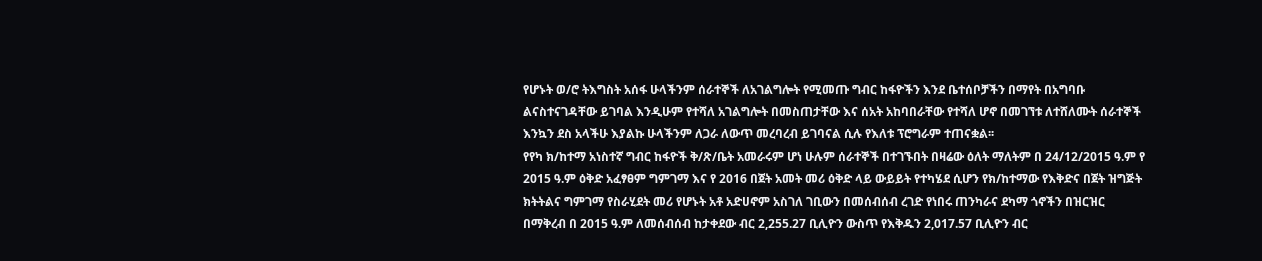የሆኑት ወ/ሮ ትእግስት አሰፋ ሁላችንም ሰራተኞች ለአገልግሎት የሚመጡ ግብር ከፋዮችን እንደ ቤተሰቦቻችን በማየት በአግባቡ ልናስተናገዳቸው ይገባል እንዲሁም የተሻለ አገልግሎት በመስጠታቸው እና ሰአት አከባበራቸው የተሻለ ሆኖ በመገኘቱ ለተሸለሙት ሰራተኞች እንኳን ደስ አላችሁ እያልኩ ሁላችንም ለጋራ ለውጥ መረባረብ ይገባናል ሲሉ የእለቱ ፕሮግራም ተጠናቋል፡፡
የየካ ክ/ከተማ አነስተኛ ግብር ከፋዮች ቅ/ጽ/ቤት አመራሩም ሆነ ሁሉም ሰራተኞች በተገኙበት በዛሬው ዕለት ማለትም በ 24/12/2015 ዓ.ም የ 2015 ዓ.ም ዕቅድ አፈፃፀም ግምገማ እና የ 2016 በጀት አመት መሪ ዕቅድ ላይ ውይይት የተካሄደ ሲሆን የክ/ከተማው የእቅድና በጀት ዝግጅት ክትትልና ግምገማ የስራሂደት መሪ የሆኑት አቶ አድሀኖም አስገለ ገቢውን በመሰብሰብ ረገድ የነበሩ ጠንካራና ደካማ ጎኖችን በዝርዝር በማቅረብ በ 2015 ዓ.ም ለመሰብሰብ ከታቀደው ብር 2,255.27 ቢሊዮን ውስጥ የእቅዱን 2,017.57 ቢሊዮን ብር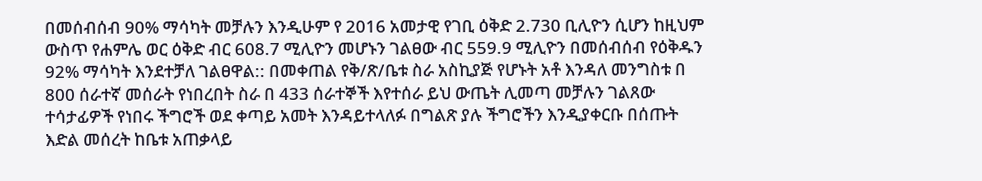በመሰብሰብ 90% ማሳካት መቻሉን እንዲሁም የ 2016 አመታዊ የገቢ ዕቅድ 2.730 ቢሊዮን ሲሆን ከዚህም ውስጥ የሐምሌ ወር ዕቅድ ብር 608.7 ሚሊዮን መሆኑን ገልፀው ብር 559.9 ሚሊዮን በመሰብሰብ የዕቅዱን 92% ማሳካት እንደተቻለ ገልፀዋል:: በመቀጠል የቅ/ጽ/ቤቱ ስራ አስኪያጅ የሆኑት አቶ እንዳለ መንግስቱ በ 800 ሰራተኛ መሰራት የነበረበት ስራ በ 433 ሰራተኞች እየተሰራ ይህ ውጤት ሊመጣ መቻሉን ገልጸው ተሳታፊዎች የነበሩ ችግሮች ወደ ቀጣይ አመት እንዳይተላለፉ በግልጽ ያሉ ችግሮችን እንዲያቀርቡ በሰጡት እድል መሰረት ከቤቱ አጠቃላይ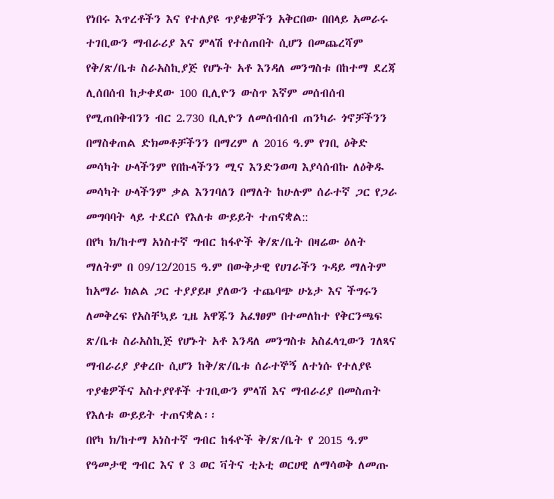የነበሩ እጥረቶችን እና የተለያዩ ጥያቄዎችን አቅርበው በበላይ አመራሩ ተገቢውን ማብራሪያ እና ምላሽ የተሰጠበት ሲሆን በመጨረሻም የቅ/ጽ/ቤቱ ስራአስኪያጅ የሆኑት አቶ እንዳለ መንግስቱ በከተማ ደረጃ ሊሰበሰብ ከታቀደው 100 ቢሊዮን ውስጥ እኛም መሰብሰብ የሚጠበቅብንን ብር 2.730 ቢሊዮን ለመሰብሰብ ጠንካራ ጎኖቻችንን በማስቀጠል ድክመቶቻችንን በማረም ለ 2016 ዓ.ም የገቢ ዕቅድ መሳካት ሁላችንም የበኩላችንን ሚና እንድንወጣ እያሳሰብኩ ለዕቅዱ መሳካት ሁላችንም ቃል እንገባለን በማለት ከሁሉም ሰራተኛ ጋር የጋራ መግባባት ላይ ተደርሶ የእለቱ ውይይት ተጠናቋል::
በየካ ክ/ከተማ አነስተኛ ግብር ከፋዮች ቅ/ጽ/ቤት በዛሬው ዕለት ማለትም በ 09/12/2015 ዓ.ም በውቅታዊ የሀገራችን ጉዳይ ማለትም ከአማራ ክልል ጋር ተያያይዞ ያለውን ተጨባጭ ሁኔታ እና ችግሩን ለመቅረፍ የአስቸኳይ ጊዜ አዋጁን አፈፃፀም በተመለከተ የቅርንጫፍ ጽ/ቤቱ ስራአስኪጅ የሆኑት አቶ እንዳለ መንግስቱ አስፈላጊውን ገለጻና ማብራሪያ ያቀረቡ ሲሆን ከቅ/ጽ/ቤቱ ሰራተኞኝ ለተነሱ የተለያዩ ጥያቄዎችና አስተያየቶች ተገቢውን ምላሽ እና ማብራሪያ በመስጠት የእለቱ ውይይት ተጠናቋል፡፡
በየካ ክ/ከተማ አነስተኛ ግብር ከፋዮች ቅ/ጽ/ቤት የ 2015 ዓ.ም የዓመታዊ ግብር እና የ 3 ወር ቫትና ቲኦቲ ወርሀዊ ለማሳወቅ ለመጡ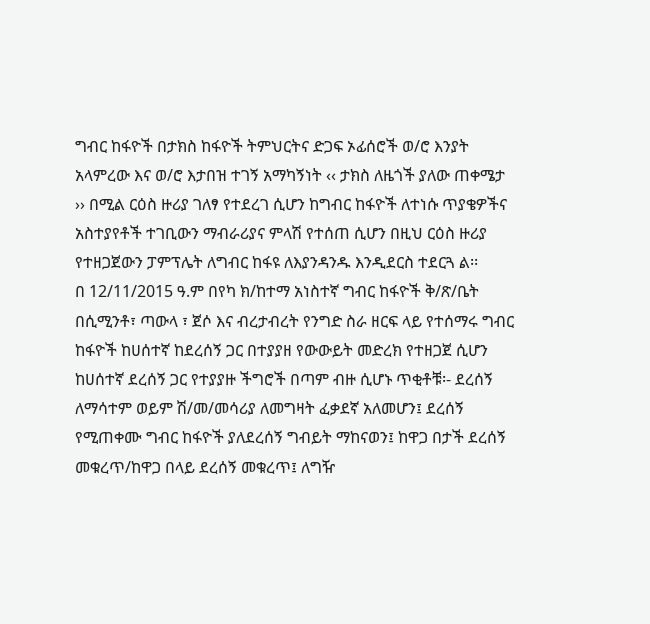ግብር ከፋዮች በታክስ ከፋዮች ትምህርትና ድጋፍ ኦፊሰሮች ወ/ሮ እንያት አላምረው እና ወ/ሮ እታበዝ ተገኝ አማካኝነት ‹‹ ታክስ ለዜጎች ያለው ጠቀሜታ ›› በሚል ርዕስ ዙሪያ ገለፃ የተደረገ ሲሆን ከግብር ከፋዮች ለተነሱ ጥያቄዎችና አስተያየቶች ተገቢውን ማብራሪያና ምላሽ የተሰጠ ሲሆን በዚህ ርዕስ ዙሪያ የተዘጋጀውን ፓምፕሌት ለግብር ከፋዩ ለእያንዳንዱ እንዲደርስ ተደርጓ ል፡፡
በ 12/11/2015 ዓ.ም በየካ ክ/ከተማ አነስተኛ ግብር ከፋዮች ቅ/ጽ/ቤት በሲሚንቶ፣ ጣውላ ፣ ጀሶ እና ብረታብረት የንግድ ስራ ዘርፍ ላይ የተሰማሩ ግብር ከፋዮች ከሀሰተኛ ከደረሰኝ ጋር በተያያዘ የውውይት መድረክ የተዘጋጀ ሲሆን ከሀሰተኛ ደረሰኝ ጋር የተያያዙ ችግሮች በጣም ብዙ ሲሆኑ ጥቂቶቹ፡- ደረሰኝ ለማሳተም ወይም ሽ/መ/መሳሪያ ለመግዛት ፈቃደኛ አለመሆን፤ ደረሰኝ የሚጠቀሙ ግብር ከፋዮች ያለደረሰኝ ግብይት ማከናወን፤ ከዋጋ በታች ደረሰኝ መቁረጥ/ከዋጋ በላይ ደረሰኝ መቁረጥ፤ ለግዥ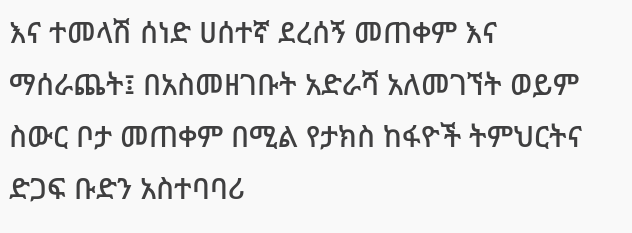እና ተመላሽ ሰነድ ሀሰተኛ ደረሰኝ መጠቀም እና ማሰራጨት፤ በአስመዘገቡት አድራሻ አለመገኘት ወይም ስውር ቦታ መጠቀም በሚል የታክስ ከፋዮች ትምህርትና ድጋፍ ቡድን አስተባባሪ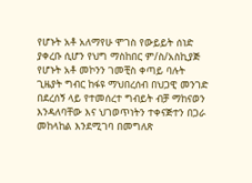የሆኑት አቶ አለማየሁ ሞገስ የውይይት ሰነድ ያቀረቡ ሲሆን የህግ ማስከበር ም/ስ/አስኪያጅ የሆኑት አቶ መኮንን ገመቺስ ቀጣይ ባሉት ጊዜያት ግብር ከፋዩ ማህበረሰብ በህጋዊ መንገድ በደረሰኝ ላይ የተመሰረተ ግብይት ብቻ ማከናወን እንዳለባቸው እና ህገወጥነትን ተቀናጅተን በጋራ መከላከል እንደሚገባ በመግለጽ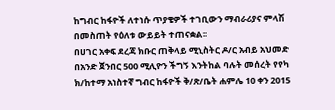ከግብር ከፋዮች ለተነሱ ጥያቄዎች ተገቢውን ማብራሪያና ምላሽ በመስጠት የዕለቱ ውይይት ተጠናቋል፡፡
በሀገር አቀፍ ደረጃ ክቡር ጠቅላይ ሚኒስትር ዶ/ር አብይ አህመድ በአንድ ጀንበር 500 ሚሊዮን ችግኝ እንትከል ባሉት መሰረት የየካ ክ/ከተማ አነስተኛ ግብር ከፋዮች ቅ/ጽ/ቤት ሐምሌ 10 ቀን 2015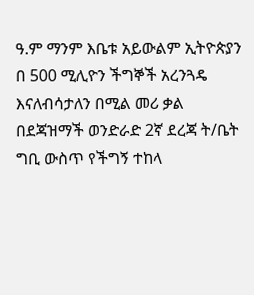ዓ.ም ማንም እቤቱ አይውልም ኢትዮጵያን በ 500 ሚሊዮን ችግኞች አረንጓዴ እናለብሳታለን በሚል መሪ ቃል በደጃዝማች ወንድራድ 2ኛ ደረጃ ት/ቤት ግቢ ውስጥ የችግኝ ተከላ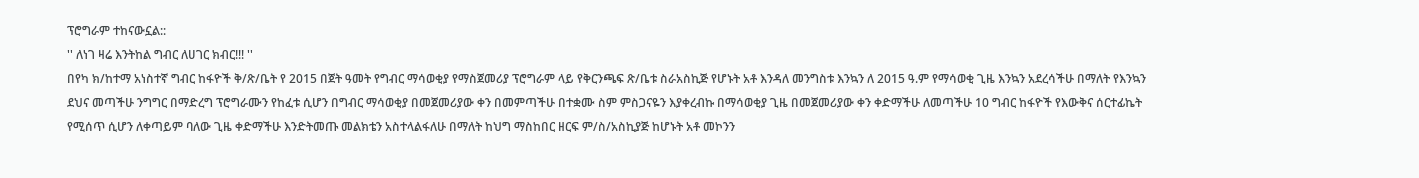ፕሮግራም ተከናውኗል::
'' ለነገ ዛሬ እንትከል ግብር ለሀገር ክብር!!! ''
በየካ ክ/ከተማ አነስተኛ ግብር ከፋዮች ቅ/ጽ/ቤት የ 2015 በጀት ዓመት የግብር ማሳወቂያ የማስጀመሪያ ፕሮግራም ላይ የቅርንጫፍ ጽ/ቤቱ ስራአስኪጅ የሆኑት አቶ እንዳለ መንግስቱ እንኳን ለ 2015 ዓ.ም የማሳወቂ ጊዜ እንኳን አደረሳችሁ በማለት የእንኳን ደህና መጣችሁ ንግግር በማድረግ ፕሮግራሙን የከፈቱ ሲሆን በግብር ማሳወቂያ በመጀመሪያው ቀን በመምጣችሁ በተቋሙ ስም ምስጋናዬን እያቀረብኩ በማሳወቂያ ጊዜ በመጀመሪያው ቀን ቀድማችሁ ለመጣችሁ 10 ግብር ከፋዮች የእውቅና ሰርተፊኬት የሚሰጥ ሲሆን ለቀጣይም ባለው ጊዜ ቀድማችሁ እንድትመጡ መልክቴን አስተላልፋለሁ በማለት ከህግ ማስከበር ዘርፍ ም/ስ/አስኪያጅ ከሆኑት አቶ መኮንን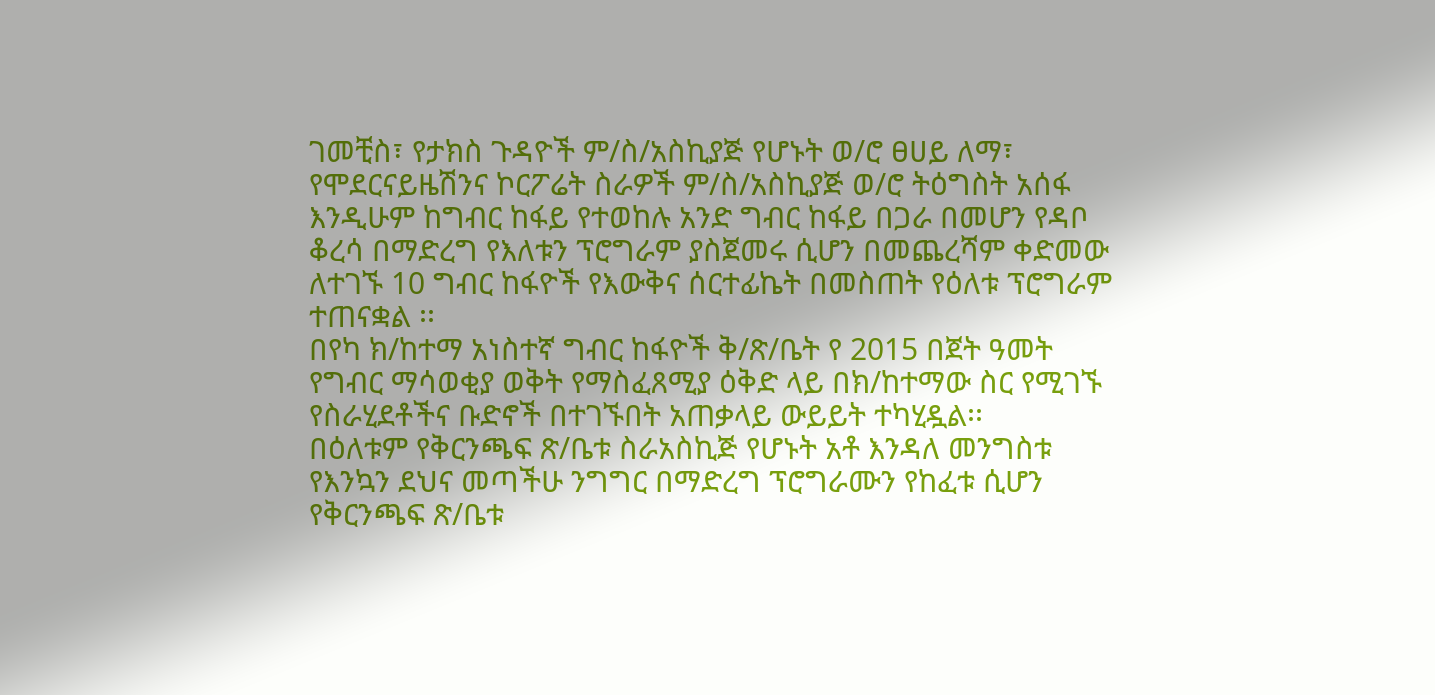ገመቺስ፣ የታክስ ጉዳዮች ም/ስ/አስኪያጅ የሆኑት ወ/ሮ ፀሀይ ለማ፣ የሞደርናይዜሽንና ኮርፖሬት ስራዎች ም/ስ/አስኪያጅ ወ/ሮ ትዕግስት አሰፋ እንዲሁም ከግብር ከፋይ የተወከሉ አንድ ግብር ከፋይ በጋራ በመሆን የዳቦ ቆረሳ በማድረግ የእለቱን ፕሮግራም ያስጀመሩ ሲሆን በመጨረሻም ቀድመው ለተገኙ 10 ግብር ከፋዮች የእውቅና ሰርተፊኬት በመስጠት የዕለቱ ፕሮግራም ተጠናቋል ፡፡
በየካ ክ/ከተማ አነስተኛ ግብር ከፋዮች ቅ/ጽ/ቤት የ 2015 በጀት ዓመት የግብር ማሳወቂያ ወቅት የማስፈጸሚያ ዕቅድ ላይ በክ/ከተማው ስር የሚገኙ የስራሂደቶችና ቡድኖች በተገኙበት አጠቃላይ ውይይት ተካሂዷል፡፡
በዕለቱም የቅርንጫፍ ጽ/ቤቱ ስራአስኪጅ የሆኑት አቶ እንዳለ መንግስቱ የእንኳን ደህና መጣችሁ ንግግር በማድረግ ፕሮግራሙን የከፈቱ ሲሆን የቅርንጫፍ ጽ/ቤቱ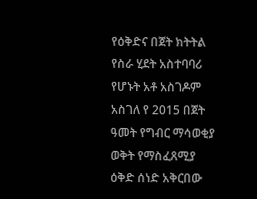የዕቅድና በጀት ክትትል የስራ ሂደት አስተባባሪ የሆኑት አቶ አስገዶም አስገለ የ 2015 በጀት ዓመት የግብር ማሳወቂያ ወቅት የማስፈጸሚያ ዕቅድ ሰነድ አቅርበው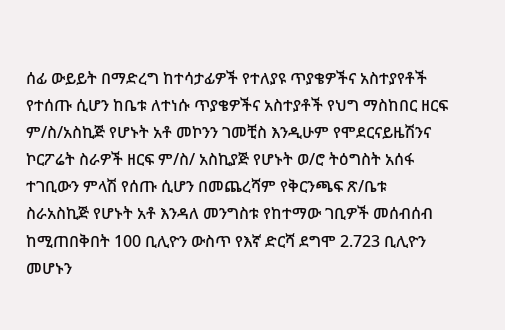ሰፊ ውይይት በማድረግ ከተሳታፊዎች የተለያዩ ጥያቄዎችና አስተያየቶች የተሰጡ ሲሆን ከቤቱ ለተነሱ ጥያቄዎችና አስተያቶች የህግ ማስከበር ዘርፍ ም/ስ/አስኪጅ የሆኑት አቶ መኮንን ገመቺስ እንዲሁም የሞደርናይዜሽንና ኮርፖሬት ስራዎች ዘርፍ ም/ስ/ አስኪያጅ የሆኑት ወ/ሮ ትዕግስት አሰፋ ተገቢውን ምላሽ የሰጡ ሲሆን በመጨረሻም የቅርንጫፍ ጽ/ቤቱ ስራአስኪጅ የሆኑት አቶ እንዳለ መንግስቱ የከተማው ገቢዎች መሰብሰብ ከሚጠበቅበት 100 ቢሊዮን ውስጥ የእኛ ድርሻ ደግሞ 2.723 ቢሊዮን መሆኑን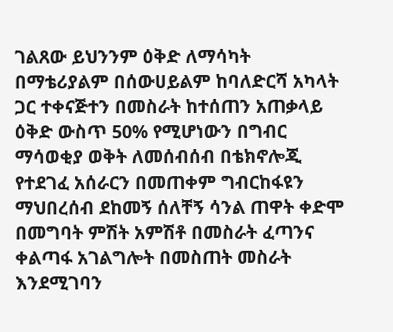ገልጸው ይህንንም ዕቅድ ለማሳካት በማቴሪያልም በሰውሀይልም ከባለድርሻ አካላት ጋር ተቀናጅተን በመስራት ከተሰጠን አጠቃላይ ዕቅድ ውስጥ 50% የሚሆነውን በግብር ማሳወቂያ ወቅት ለመሰብሰብ በቴክኖሎጂ የተደገፈ አሰራርን በመጠቀም ግብርከፋዩን ማህበረሰብ ደከመኝ ሰለቸኝ ሳንል ጠዋት ቀድሞ በመግባት ምሽት አምሽቶ በመስራት ፈጣንና ቀልጣፋ አገልግሎት በመስጠት መስራት እንደሚገባን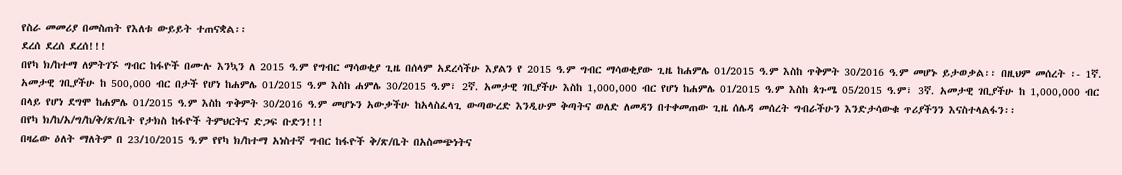የስራ መመሪያ በመስጠት የእለቱ ውይይት ተጠናቋል፡፡
ደረሰ ደረሰ ደረሰ!!!
በየካ ክ/ከተማ ለምትገኙ ግብር ከፋዮች በሙሉ እንኳን ለ 2015 ዓ.ም የግብር ማሳወቂያ ጊዜ በሰላም አደረሳችሁ እያልን የ 2015 ዓ.ም ግብር ማሳወቂያው ጊዜ ከሐምሌ 01/2015 ዓ.ም እስከ ጥቅምት 30/2016 ዓ.ም መሆኑ ይታወቃል፡፡ በዚህም መሰረት ፡- 1ኛ. አመታዊ ገቢያችሁ ከ 500,000 ብር በታች የሆነ ከሐምሌ 01/2015 ዓ.ም እስከ ሐምሌ 30/2015 ዓ.ም፣ 2ኛ. አመታዊ ገቢያችሁ እስከ 1,000,000 ብር የሆነ ከሐምሌ 01/2015 ዓ.ም እስከ ጳጉሜ 05/2015 ዓ.ም፣ 3ኛ. አመታዊ ገቢያችሁ ከ 1,000,000 ብር በላይ የሆነ ደግሞ ከሐምሌ 01/2015 ዓ.ም እስከ ጥቅምት 30/2016 ዓ.ም መሆኑን አውቃችሁ ከአላስፈላጊ ውጣውረድ እንዲሁም ቅጣትና ወለድ ለመዳን በተቀመጠው ጊዜ ሰሌዳ መሰረት ግብራችሁን እንድታሳውቁ ጥሪያችንን እናስተላልፋን፡፡
በየካ ክ/ከ/አ/ግ/ከ/ቅ/ጽ/ቤት የታክስ ከፋዮች ትምህርትና ድጋፍ ቡድን!!!
በዛሬው ዕለት ማለትም በ 23/10/2015 ዓ.ም የየካ ክ/ከተማ አነስተኛ ግብር ከፋዮች ቅ/ጽ/ቤት በአስመጭነትና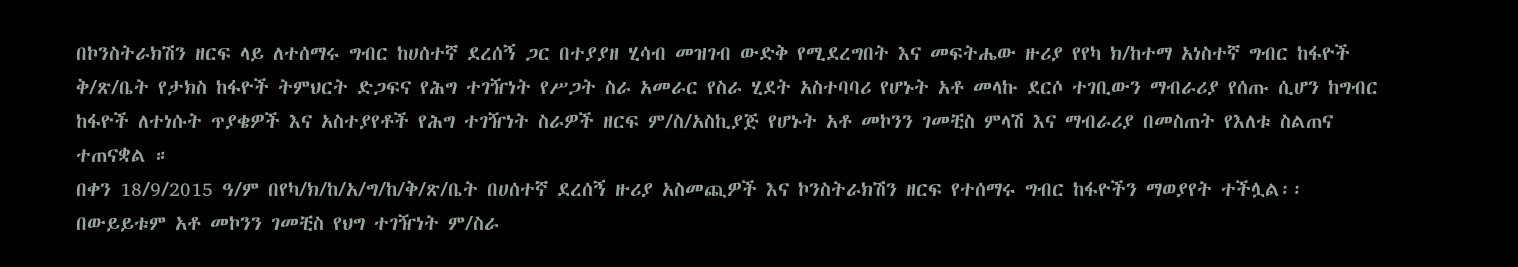በኮንስትራክሽን ዘርፍ ላይ ለተሰማሩ ግብር ከሀሰተኛ ደረሰኝ ጋር በተያያዘ ሂሳብ መዝገብ ውድቅ የሚደረግበት እና መፍትሔው ዙሪያ የየካ ክ/ከተማ አነስተኛ ግብር ከፋዮች ቅ/ጽ/ቤት የታክስ ከፋዮች ትምህርት ድጋፍና የሕግ ተገዥነት የሥጋት ስራ አመራር የስራ ሂደት አስተባባሪ የሆኑት አቶ መላኩ ደርሶ ተገቢውን ማብራሪያ የሰጡ ሲሆን ከግብር ከፋዮች ለተነሱት ጥያቄዎች እና አስተያየቶች የሕግ ተገዥነት ስራዎች ዘርፍ ም/ስ/አስኪያጅ የሆኑት አቶ መኮንን ገመቺስ ምላሽ እና ማብራሪያ በመስጠት የእለቱ ስልጠና ተጠናቋል ።
በቀን 18/9/2015 ዓ/ም በየካ/ክ/ከ/አ/ግ/ከ/ቅ/ጽ/ቤት በሀሰተኛ ደረሰኝ ዙሪያ አስመጪዎች እና ኮንስትራክሽን ዘርፍ የተሰማሩ ግብር ከፋዮችን ማወያየት ተችሏል፡፡በውይይቱም አቶ መኮንን ገመቺስ የህግ ተገዥነት ም/ስራ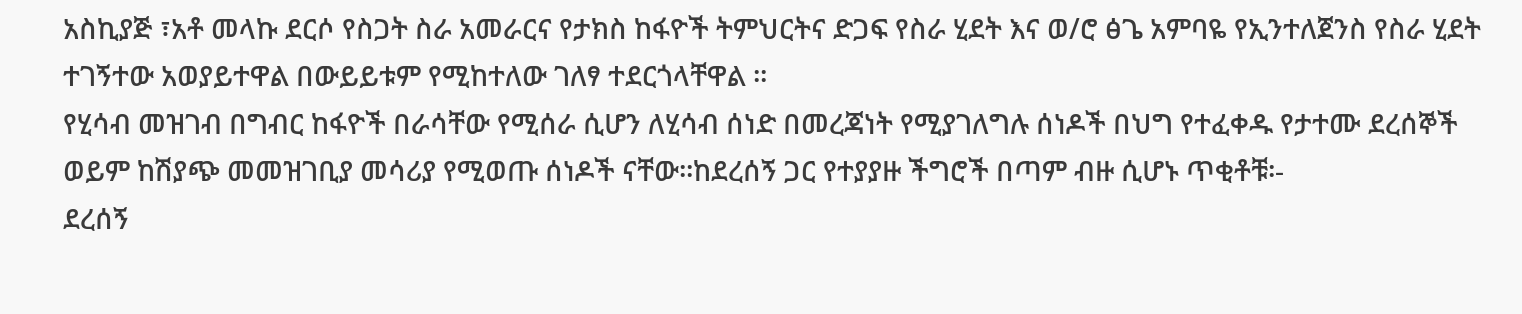አስኪያጅ ፣አቶ መላኩ ደርሶ የስጋት ስራ አመራርና የታክስ ከፋዮች ትምህርትና ድጋፍ የስራ ሂደት እና ወ/ሮ ፅጌ አምባዬ የኢንተለጀንስ የስራ ሂደት ተገኝተው አወያይተዋል በውይይቱም የሚከተለው ገለፃ ተደርጎላቸዋል ፡፡
የሂሳብ መዝገብ በግብር ከፋዮች በራሳቸው የሚሰራ ሲሆን ለሂሳብ ሰነድ በመረጃነት የሚያገለግሉ ሰነዶች በህግ የተፈቀዱ የታተሙ ደረሰኞች ወይም ከሽያጭ መመዝገቢያ መሳሪያ የሚወጡ ሰነዶች ናቸው፡፡ከደረሰኝ ጋር የተያያዙ ችግሮች በጣም ብዙ ሲሆኑ ጥቂቶቹ፡-
ደረሰኝ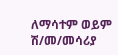ለማሳተም ወይም ሽ/መ/መሳሪያ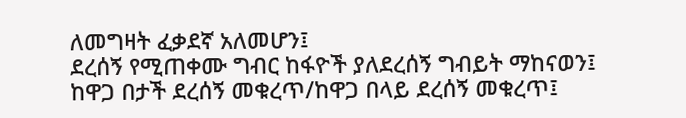ለመግዛት ፈቃደኛ አለመሆን፤
ደረሰኝ የሚጠቀሙ ግብር ከፋዮች ያለደረሰኝ ግብይት ማከናወን፤
ከዋጋ በታች ደረሰኝ መቁረጥ/ከዋጋ በላይ ደረሰኝ መቁረጥ፤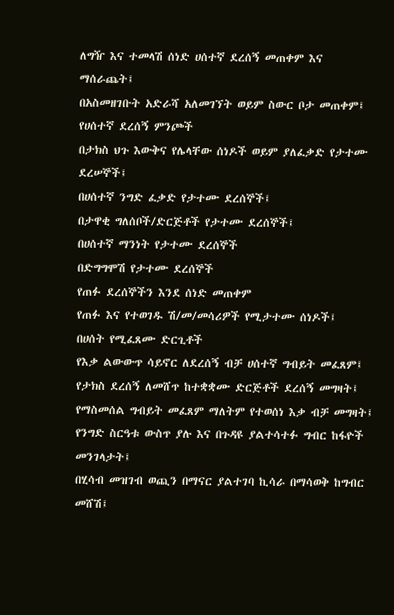ለግዥ እና ተመላሽ ሰነድ ሀሰተኛ ደረሰኝ መጠቀም እና ማሰራጨት፤
በአስመዘገቡት አድራሻ አለመገኘት ወይም ስውር ቦታ መጠቀም፤
የሀሰተኛ ደረሰኝ ምንጮች
በታክስ ህጉ እውቅና የሌላቸው ሰነዶች ወይም ያለፈቃድ የታተሙ ደረሠኞች፤
በሀሰተኛ ንግድ ፈቃድ የታተሙ ደረሰኞች፤
በታዋቂ ግለሰቦች/ድርጅቶች የታተሙ ደረሰኞች፤
በሀሰተኛ ማንነት የታተሙ ደረሰኞች
በድግግሞሽ የታተሙ ደረሰኞች
የጠፉ ደረሰኞችን እንደ ሰነድ መጠቀም
የጠፉ እና የተወገዱ ሽ/መ/መሳሪዎች የሚታተሙ ሰነዶች፤
በሀሰት የሚፈጸሙ ድርጊቶች
የእቃ ልውውጥ ሳይኖር ለደረሰኝ ብቻ ሀሰተኛ ግብይት መፈጸም፤
የታክስ ደረሰኝ ለመሸጥ ከተቋቋሙ ድርጅቶች ደረሰኝ መግዛት፤
የማስመሰል ግብይት መፈጸም ማለትም የተወሰነ እቃ ብቻ መግዛት፤
የንግድ ስርዓቱ ውስጥ ያሉ እና በጉዳዩ ያልተሳተፉ ግብር ከፋዮች መንገላታት፤
በሂሳብ መዝገብ ወጪን በማናር ያልተገባ ኪሳራ በማሳወቅ ከግብር መሸሽ፤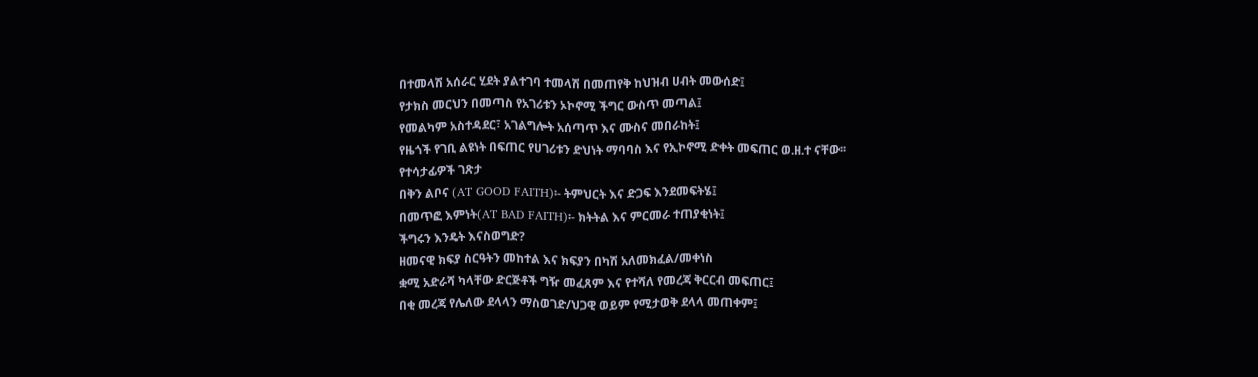በተመላሽ አሰራር ሂደት ያልተገባ ተመላሽ በመጠየቅ ከህዝብ ሀብት መውሰድ፤
የታክስ መርህን በመጣስ የአገሪቱን ኦኮኖሚ ችግር ውስጥ መጣል፤
የመልካም አስተዳደር፣ አገልግሎት አሰጣጥ እና ሙስና መበራከት፤
የዜጎች የገቢ ልዩነት በፍጠር የሀገሪቱን ድህነት ማባባስ እና የኢኮኖሚ ድቀት መፍጠር ወ.ዘ.ተ ናቸው፡፡
የተሳታፊዎች ገጽታ
በቅን ልቦና (AT GOOD FAITH)፡- ትምህርት እና ድጋፍ እንደመፍትሄ፤
በመጥፎ እምነት(AT BAD FAITH)፡- ክትትል እና ምርመራ ተጠያቂነት፤
ችግሩን እንዴት እናስወግድ?
ዘመናዊ ክፍያ ስርዓትን መከተል እና ክፍያን በካሽ አለመክፈል/መቀነስ
ቋሚ አድራሻ ካላቸው ድርጅቶች ግዥ መፈጸም እና የተሻለ የመረጃ ቅርርብ መፍጠር፤
በቂ መረጃ የሌለው ደላላን ማስወገድ/ህጋዊ ወይም የሚታወቅ ደላላ መጠቀም፤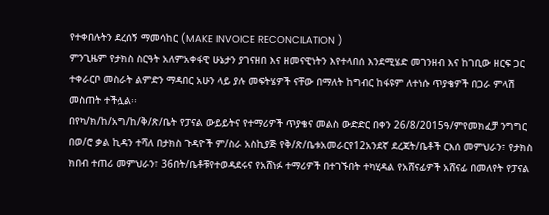የተቀበሉትን ደረሰኝ ማመሳከር (MAKE INVOICE RECONCILATION )
ምንጊዜም የታክስ ስርዓት አለምአቀፋዊ ሁኔታን ያገናዘበ እና ዘመናዊነትን እየተላበሰ እንደሚሄድ መገንዘብ እና ከገቢው ዘርፍ ጋር ተቀራርቦ መስራት ልምድን ማዳበር አሁን ላይ ያሉ መፍትሄዎች ናቸው በማለት ከግብር ከፋዩም ለተነሱ ጥያቄዎች በጋራ ምላሽ መስጠት ተችሏል፡፡
በየካ/ክ/ከ/አግ/ከ/ቅ/ጽ/ቤት የፓናል ውይይትና የተማሪዎች ጥያቄና መልስ ውድድር በቀን 26/8/2015ዓ/ምየመክፈቻ ንግግር በወ/ሮ ቃል ኪዳን ተሻለ በታክስ ጉዳዮች ም/ስራ አስኪያጅ የቅ/ጽ/ቤቱአመራርየ12አንደኛ ደረጃት/ቤቶች ርእሰ መምህራን፣ የታክስ ክበብ ተጠሪ መምህራን፣ 36በት/ቤቶቹየተወዳደሩና የአሸነፉ ተማሪዎች በተገኙበት ተካሂዳል የአሸናፊዎች አሸናፊ በመለየት የፓናል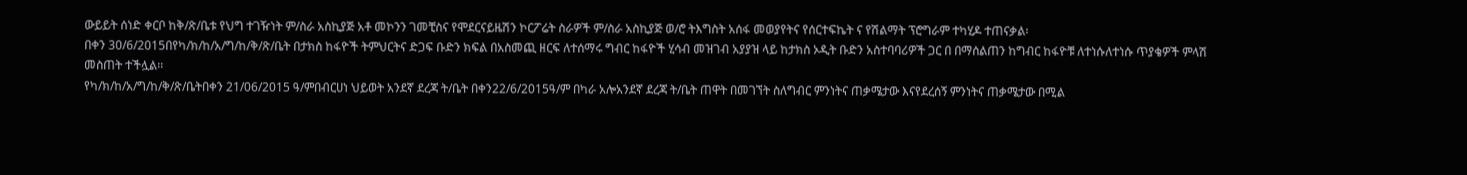ውይይት ሰነድ ቀርቦ ከቅ/ጽ/ቤቱ የህግ ተገዥነት ም/ስራ አስኪያጅ አቶ መኮንን ገመቺስና የሞደርናይዜሽን ኮርፖሬት ስራዎች ም/ስራ አስኪያጅ ወ/ሮ ትእግስት አሰፋ መወያየትና የሰርተፍኬት ና የሽልማት ፕሮግራም ተካሂዶ ተጠናቃል፡
በቀን 30/6/2015በየካ/ክ/ከ/አ/ግ/ከ/ቅ/ጽ/ቤት በታክስ ከፋዮች ትምህርትና ድጋፍ ቡድን ክፍል በአስመጪ ዘርፍ ለተሰማሩ ግብር ከፋዮች ሂሳብ መዝገብ አያያዝ ላይ ከታክስ ኦዲት ቡድን አስተባባሪዎች ጋር በ በማሰልጠን ከግብር ከፋዮቹ ለተነሱለተነሱ ጥያቄዎች ምላሽ መስጠት ተችሏል፡፡
የካ/ክ/ከ/አ/ግ/ከ/ቅ/ጽ/ቤትበቀን 21/06/2015 ዓ/ምበብርሀነ ህይወት አንደኛ ደረጃ ት/ቤት በቀን22/6/2015ዓ/ም በካራ አሎአንደኛ ደረጃ ት/ቤት ጠዋት በመገኘት ስለግብር ምንነትና ጠቃሜታው እናየደረሰኝ ምንነትና ጠቃሜታው በሚል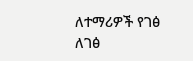ለተማሪዎች የገፅ ለገፅ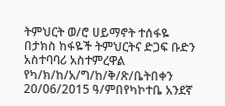ትምህርት ወ/ሮ ሀይማኖት ተሰፋዬ በታክስ ከፋዬች ትምህርትና ድጋፍ ቡድን አስተባባሪ አስተምረዋል
የካ/ክ/ከ/አ/ግ/ከ/ቅ/ጽ/ቤትበቀን 20/06/2015 ዓ/ምበየካኮተቤ አንደኛ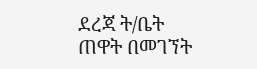ደረጃ ት/ቤት ጠዋት በመገኘት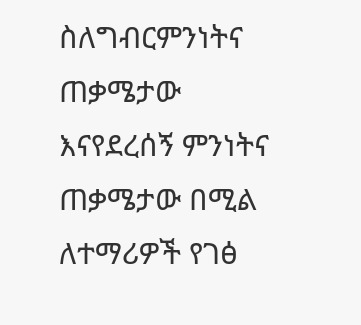ስለግብርምንነትና ጠቃሜታው እናየደረሰኝ ምንነትና ጠቃሜታው በሚል ለተማሪዎች የገፅ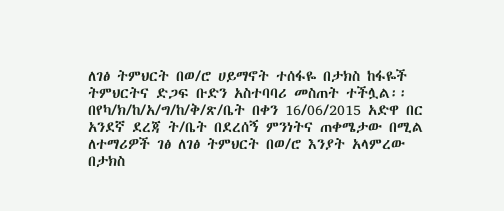ለገፅ ትምህርት በወ/ሮ ሀይማኖት ተሰፋዬ በታክስ ከፋዬች ትምህርትና ድጋፍ ቡድን አስተባባሪ መስጠት ተችሏል፡፡
በየካ/ክ/ከ/አ/ግ/ከ/ቅ/ጽ/ቤት በቀን 16/06/2015 አድዋ በር አንደኛ ደረጃ ት/ቤት በደረሰኝ ምንነትና ጠቀሜታው በሚል ለተማሪዎች ገፅ ለገፅ ትምህርት በወ/ሮ እንያት አላምረው በታክስ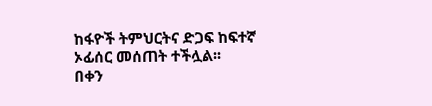ከፋዮች ትምህርትና ድጋፍ ከፍተኛ ኦፊሰር መሰጠት ተችሏል፡፡
በቀን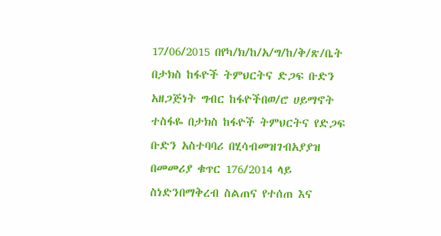17/06/2015 በየካ/ክ/ከ/አ/ግ/ከ/ቅ/ጽ/ቤት በታክስ ከፋዮች ትምህርትና ድጋፍ ቡድን አዘጋጅነት ግብር ከፋዮችበወ/ሮ ሀይማኖት ተስፋዬ በታክስ ከፋዮች ትምህርትና የድጋፍ ቡድን አስተባባሪ በሂሳብመዝገብአያያዝ በመመሪያ ቁጥር 176/2014 ላይ ስነድንበማቅረብ ስልጠና የተሰጠ እና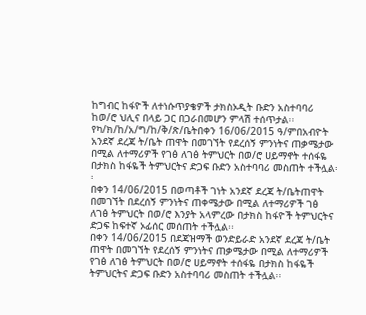ከግብር ከፋዮች ለተነሱጥያቄዎች ታክስኦዲት ቡድን አስተባባሪ ከወ/ሮ ህሊና በላይ ጋር በጋራበመሆን ምላሽ ተሰጥታል፡፡
የካ/ክ/ከ/አ/ግ/ከ/ቅ/ጽ/ቤትበቀን 16/06/2015 ዓ/ምበአብዮት አንደኛ ደረጃ ት/ቤት ጠዋት በመገኘት የደረሰኝ ምንነትና ጠቃሜታው በሚል ለተማሪዎች የገፅ ለገፅ ትምህርት በወ/ሮ ሀይማኖት ተሰፋዬ በታክስ ከፋዬች ትምህርትና ድጋፍ ቡድን አስተባባሪ መስጠት ተችሏል፡፡
በቀን 14/06/2015 በወጣቶች ገነት አንደኛ ደረጃ ት/ቤትጠዋት በመገኘት በደረሰኝ ምንነትና ጠቀሜታው በሚል ለተማሪዎች ገፅ ለገፅ ትምህርት በወ/ሮ እንያት አላምረው በታክስ ከፋዮች ትምህርትና ድጋፍ ከፍተኛ ኦፊሰር መሰጠት ተችሏል፡፡
በቀን 14/06/2015 በደጃዝማች ወንድይራድ አንደኛ ደረጃ ት/ቤት ጠዋት በመገኘት የደረሰኝ ምንነትና ጠቃሜታው በሚል ለተማሪዎች የገፅ ለገፅ ትምህርት በወ/ሮ ሀይማኖት ተሰፋዬ በታክስ ከፋዬች ትምህርትና ድጋፍ ቡድን አስተባባሪ መስጠት ተችሏል፡፡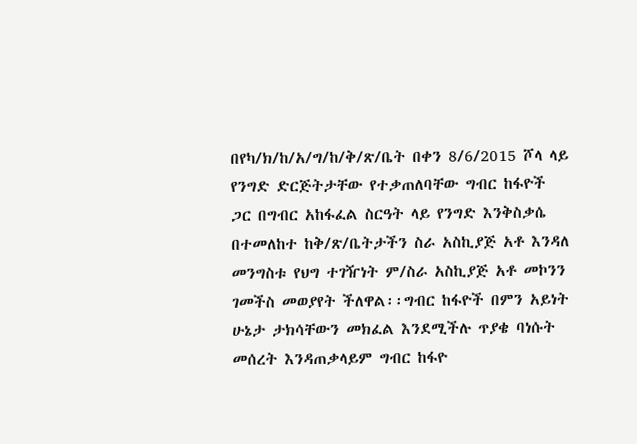በየካ/ክ/ከ/አ/ግ/ከ/ቅ/ጽ/ቤት በቀን 8/6/2015 ሾላ ላይ የንግድ ድርጅትታቸው የተቃጠለባቸው ግብር ከፋዮች ጋር በግብር አከፋፈል ስርዓት ላይ የንግድ እንቅስቃሴ በተመለከተ ከቅ/ጽ/ቤትታችን ስራ አስኪያጅ አቶ እንዳለ መንግስቱ የህግ ተገዥነት ም/ስራ አስኪያጅ አቶ መኮንን ገመችስ መወያየት ችለዋል፡፡ግብር ከፋዮች በምን አይነት ሁኔታ ታክሳቸውን መክፈል እንደሚችሉ ጥያቄ ባነሱት መሰረት እንዳጠቃላይም ግብር ከፋዮ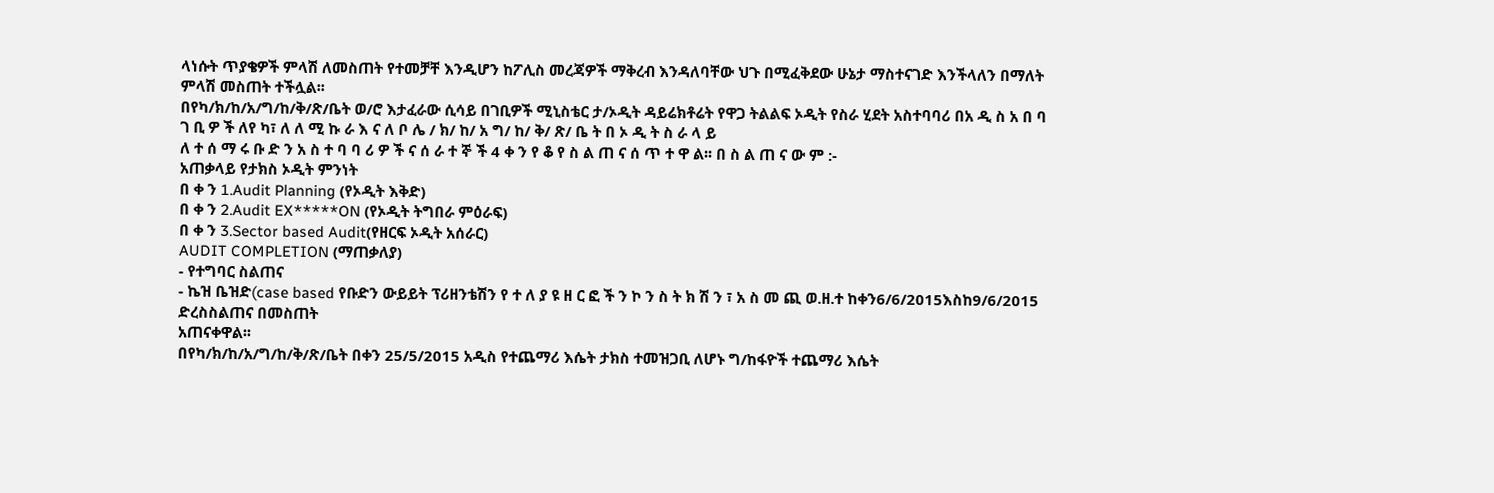ላነሱት ጥያቄዎች ምላሽ ለመስጠት የተመቻቸ እንዲሆን ከፖሊስ መረጃዎች ማቅረብ እንዳለባቸው ህጉ በሚፈቅደው ሁኔታ ማስተናገድ እንችላለን በማለት ምላሽ መስጠት ተችሏል፡፡
በየካ/ክ/ከ/አ/ግ/ከ/ቅ/ጽ/ቤት ወ/ሮ እታፈራው ሲሳይ በገቢዎች ሚኒስቴር ታ/ኦዲት ዳይሬክቶሬት የዋጋ ትልልፍ ኦዲት የስራ ሂደት አስተባባሪ በአ ዲ ስ አ በ ባ ገ ቢ ዎ ች ለየ ካ፣ ለ ለ ሚ ኩ ራ እ ና ለ ቦ ሌ / ክ/ ከ/ አ ግ/ ከ/ ቅ/ ጽ/ ቤ ት በ ኦ ዲ ት ስ ራ ላ ይ
ለ ተ ሰ ማ ሩ ቡ ድ ን አ ስ ተ ባ ባ ሪ ዎ ች ና ሰ ራ ተ ኞ ች 4 ቀ ን የ ቆ የ ስ ል ጠ ና ሰ ጥ ተ ዋ ል፡፡ በ ስ ል ጠ ና ው ም :-
አጠቃላይ የታክስ ኦዲት ምንነት
በ ቀ ን 1.Audit Planning (የኦዲት እቅድ)
በ ቀ ን 2.Audit EX*****ON (የኦዲት ትግበራ ምዕራፍ)
በ ቀ ን 3.Sector based Audit(የዘርፍ ኦዲት አሰራር)
AUDIT COMPLETION (ማጠቃለያ)
- የተግባር ስልጠና
- ኬዝ ቤዝድ(case based የቡድን ውይይት ፕሪዘንቴሽን የ ተ ለ ያ ዩ ዘ ር ፎ ች ን ኮ ን ስ ት ክ ሽ ን ፣ አ ስ መ ጪ ወ.ዘ.ተ ከቀን6/6/2015እስከ9/6/2015 ድረስስልጠና በመስጠት
አጠናቀዋል፡፡
በየካ/ክ/ከ/አ/ግ/ከ/ቅ/ጽ/ቤት በቀን 25/5/2015 አዲስ የተጨማሪ እሴት ታክስ ተመዝጋቢ ለሆኑ ግ/ከፋዮች ተጨማሪ እሴት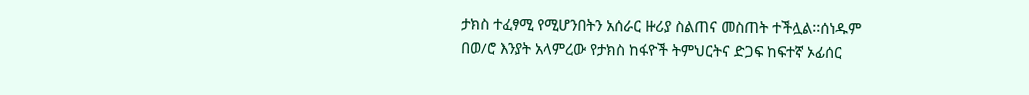ታክስ ተፈፃሚ የሚሆንበትን አሰራር ዙሪያ ስልጠና መስጠት ተችሏል፡፡ሰነዱም በወ/ሮ እንያት አላምረው የታክስ ከፋዮች ትምህርትና ድጋፍ ከፍተኛ ኦፊሰር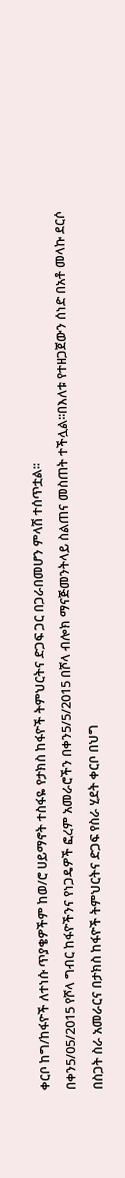ቀርቦ ከግ/ከፋዮች ለተነሱ ጥያቄዎችም ከወ/ሮ ሀይማኖት ተስፋዬ የታክስ ከፋዮች ትምህርትና ድጋፍ ጋር በጋራበመሆን ምላሽ ተሰጥቷል፡፡
በቀን5/05/2015 የሾላ ግብር ከፋዮችንና የነጋዴዎች ፎረም አመራሮችን በቀን5/5/2015 በሾላ ብሎክ ማናጅመንትላይ ስልጠና መስጠት ተችሏል፡፡በእለቱ የተዘጋጀውን ሰነድ በአቶ መላኩ ደርሶ በስጋት ስራ አመራርና በታክስ ከፋዮች ትምህርትና ድጋፍ የስራ ሂደት ቀርቦ በህግ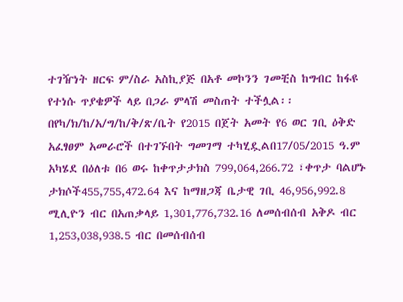ተገዥነት ዘርፍ ም/ስራ አስኪያጅ በአቶ መኮንን ገመቺስ ከግብር ከፋዩ የተነሱ ጥያቄዎች ላይ በጋራ ምላሽ መስጠት ተችሏል፡፡
በየካ/ክ/ከ/አ/ግ/ከ/ቅ/ጽ/ቤት የ2015 በጀት አመት የ6 ወር ገቢ ዕቅድ አፈፃፀም አመራሮች በተገኙበት ግመገማ ተካሂዷልበ17/05/2015 ዓ.ም አካሄደ በዕለቱ በ6 ወሩ ከቀጥታታክስ 799,064,266.72 ፣ቀጥታ ባልሆኑ ታክሶች455,755,472.64 እና ከማዘጋጃ ቤታዊ ገቢ 46,956,992.8 ሚሊዮን ብር በአጠቃላይ 1,301,776,732.16 ለመሰብሰብ አቅዶ ብር 1,253,038,938.5 ብር በመሰብሰብ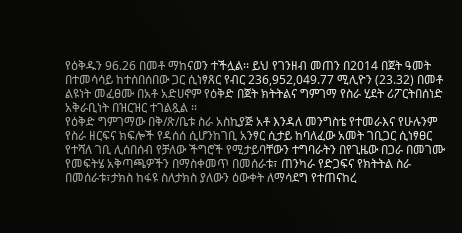የዕቅዱን 96.26 በመቶ ማከናወን ተችሏል፡፡ ይህ የገንዘብ መጠን በ2014 በጀት ዓመት በተመሳሳይ ከተሰበሰበው ጋር ሲነፃጸር የብር 236,952,049.77 ሚሊዮን (23.32) በመቶ ልዩነት መፈፀሙ በአቶ አድሀኖም የዕቅድ በጀት ክትትልና ግምገማ የስራ ሂደት ሪፖርትበሰነድ አቅራቢነት በዝርዝር ተገልጿል ፡፡
የዕቅድ ግምገማው በቅ/ጽ/ቤቱ ስራ አስኪያጅ አቶ እንዳለ መንግስቴ የተመራእና የሁሉንም የስራ ዘርፍና ክፍሎች የዳሰሰ ሲሆንከገቢ አንፃር ሲታይ ከባለፈው አመት ገቢጋር ሲነፃፀር የተሻለ ገቢ ሊሰበሰብ የቻለው ችግሮች የሚታይባቸውን ተግባራትን በየጊዜው በጋራ በመገሙ የመፍትሄ አቅጣጫዎችን በማስቀመጥ በመሰራቱ፣ ጠንካራ የድጋፍና የክትትል ስራ በመሰራቱ፣ታክስ ከፋዩ ስለታክስ ያለውን ዕውቀት ለማሳደግ የተጠናከረ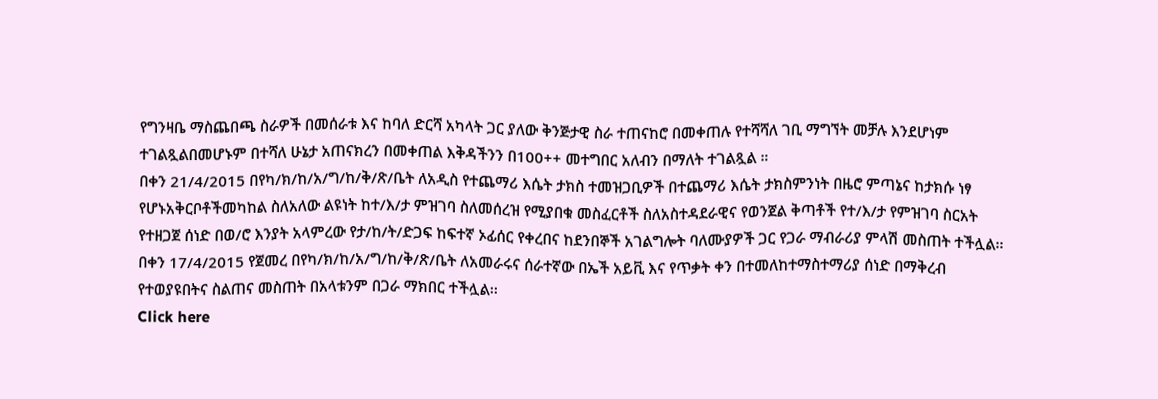የግንዛቤ ማስጨበጫ ስራዎች በመሰራቱ እና ከባለ ድርሻ አካላት ጋር ያለው ቅንጅታዊ ስራ ተጠናከሮ በመቀጠሉ የተሻሻለ ገቢ ማግኘት መቻሉ እንደሆነም ተገልጿልበመሆኑም በተሻለ ሁኔታ አጠናክረን በመቀጠል እቅዳችንን በ100++ መተግበር አለብን በማለት ተገልጿል ።
በቀን 21/4/2015 በየካ/ክ/ከ/አ/ግ/ከ/ቅ/ጽ/ቤት ለአዲስ የተጨማሪ እሴት ታክስ ተመዝጋቢዎች በተጨማሪ እሴት ታክስምንነት በዜሮ ምጣኔና ከታክሱ ነፃ የሆኑአቅርቦቶችመካከል ስለአለው ልዩነት ከተ/እ/ታ ምዝገባ ስለመሰረዝ የሚያበቁ መስፈርቶች ስለአስተዳደራዊና የወንጀል ቅጣቶች የተ/እ/ታ የምዝገባ ስርአት የተዘጋጀ ሰነድ በወ/ሮ እንያት አላምረው የታ/ከ/ት/ድጋፍ ከፍተኛ ኦፊሰር የቀረበና ከደንበኞች አገልግሎት ባለሙያዎች ጋር የጋራ ማብራሪያ ምላሽ መስጠት ተችሏል፡፡
በቀን 17/4/2015 የጀመረ በየካ/ክ/ከ/አ/ግ/ከ/ቅ/ጽ/ቤት ለአመራሩና ሰራተኛው በኤች አይቪ እና የጥቃት ቀን በተመለከተማስተማሪያ ሰነድ በማቅረብ የተወያዩበትና ስልጠና መስጠት በአላቱንም በጋራ ማክበር ተችሏል፡፡
Click here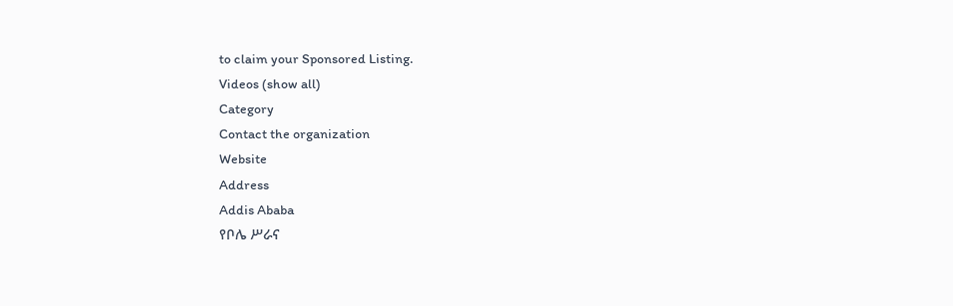to claim your Sponsored Listing.
Videos (show all)
Category
Contact the organization
Website
Address
Addis Ababa
የቦሌ ሥራና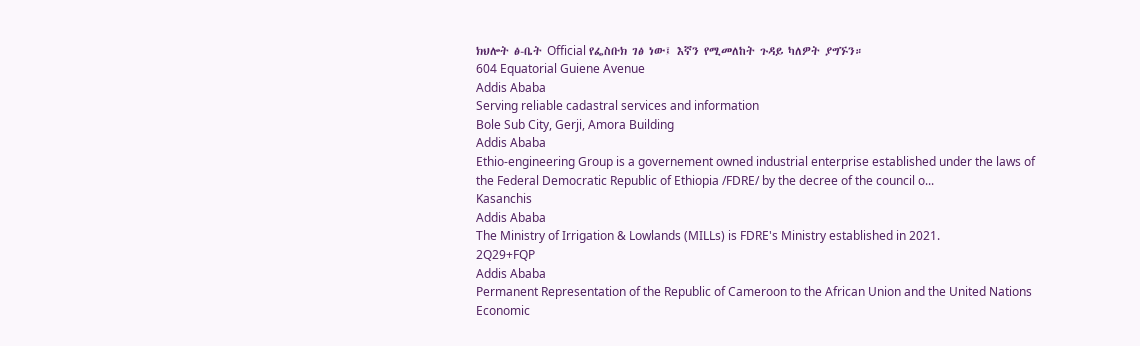ክህሎት ፅ-ቤት Official የፌስቡክ ገፅ ነው፤ እኛን የሚመለከት ጉዳይ ካለዎት ያግኙን።
604 Equatorial Guiene Avenue
Addis Ababa
Serving reliable cadastral services and information
Bole Sub City, Gerji, Amora Building
Addis Ababa
Ethio-engineering Group is a governement owned industrial enterprise established under the laws of the Federal Democratic Republic of Ethiopia /FDRE/ by the decree of the council o...
Kasanchis
Addis Ababa
The Ministry of Irrigation & Lowlands (MILLs) is FDRE's Ministry established in 2021.
2Q29+FQP
Addis Ababa
Permanent Representation of the Republic of Cameroon to the African Union and the United Nations Economic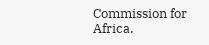Commission for Africa.